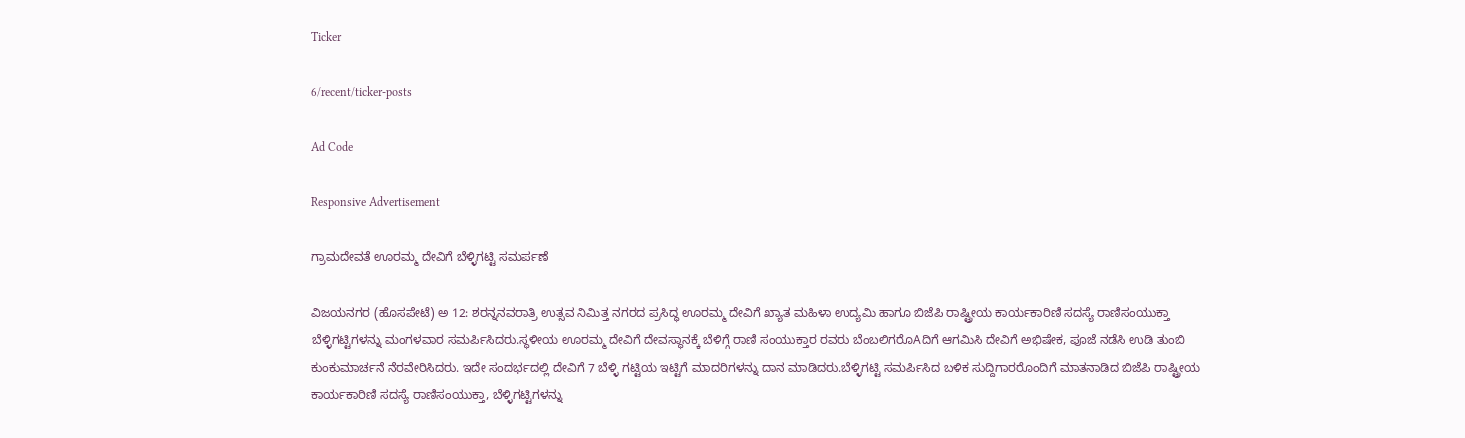Ticker

6/recent/ticker-posts

Ad Code

Responsive Advertisement

ಗ್ರಾಮದೇವತೆ ಊರಮ್ಮ ದೇವಿಗೆ ಬೆಳ್ಳಿಗಟ್ಟಿ ಸಮರ್ಪಣೆ

ವಿಜಯನಗರ (ಹೊಸಪೇಟೆ) ಅ 12: ಶರನ್ನನವರಾತ್ರಿ ಉತ್ಸವ ನಿಮಿತ್ತ ನಗರದ ಪ್ರಸಿದ್ಧ ಊರಮ್ಮ ದೇವಿಗೆ ಖ್ಯಾತ ಮಹಿಳಾ ಉದ್ಯಮಿ ಹಾಗೂ ಬಿಜೆಪಿ ರಾಷ್ಟ್ರೀಯ ಕಾರ್ಯಕಾರಿಣಿ ಸದಸ್ಯೆ ರಾಣಿಸಂಯುಕ್ತಾ ಬೆಳ್ಳಿಗಟ್ಟಿಗಳನ್ನು ಮಂಗಳವಾರ ಸಮರ್ಪಿಸಿದರು.ಸ್ಥಳೀಯ ಊರಮ್ಮ ದೇವಿಗೆ ದೇವಸ್ಥಾನಕ್ಕೆ ಬೆಳಿಗ್ಗೆ ರಾಣಿ ಸಂಯುಕ್ತಾರ ರವರು ಬೆಂಬಲಿಗರೊAದಿಗೆ ಆಗಮಿಸಿ ದೇವಿಗೆ ಅಭಿಷೇಕ, ಪೂಜೆ ನಡೆಸಿ ಉಡಿ ತುಂಬಿ ಕುಂಕುಮಾರ್ಚನೆ ನೆರವೇರಿಸಿದರು. ಇದೇ ಸಂದರ್ಭದಲ್ಲಿ ದೇವಿಗೆ 7 ಬೆಳ್ಳಿ ಗಟ್ಟಿಯ ಇಟ್ಟಿಗೆ ಮಾದರಿಗಳನ್ನು ದಾನ ಮಾಡಿದರು.ಬೆಳ್ಳಿಗಟ್ಟಿ ಸಮರ್ಪಿಸಿದ ಬಳಿಕ ಸುದ್ದಿಗಾರರೊಂದಿಗೆ ಮಾತನಾಡಿದ ಬಿಜೆಪಿ ರಾಷ್ಟ್ರೀಯ ಕಾರ್ಯಕಾರಿಣಿ ಸದಸ್ಯೆ ರಾಣಿಸಂಯುಕ್ತಾ, ಬೆಳ್ಳಿಗಟ್ಟಿಗಳನ್ನು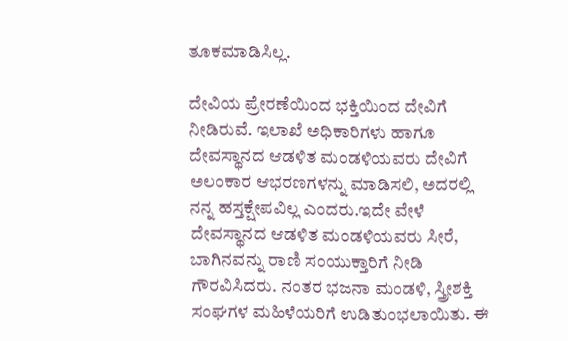ತೂಕಮಾಡಿಸಿಲ್ಲ.

ದೇವಿಯ ಪ್ರೇರಣೆಯಿಂದ ಭಕ್ತಿಯಿಂದ ದೇವಿಗೆ ನೀಡಿರುವೆ. ಇಲಾಖೆ ಅಧಿಕಾರಿಗಳು ಹಾಗೂ ದೇವಸ್ಥಾನದ ಆಡಳಿತ ಮಂಡಳಿಯವರು ದೇವಿಗೆ ಅಲಂಕಾರ ಆಭರಣಗಳನ್ನು ಮಾಡಿಸಲಿ, ಅದರಲ್ಲಿ ನನ್ನ ಹಸ್ತಕ್ಷೇಪವಿಲ್ಲ ಎಂದರು.ಇದೇ ವೇಳೆ ದೇವಸ್ಥಾನದ ಆಡಳಿತ ಮಂಡಳಿಯವರು ಸೀರೆ, ಬಾಗಿನವನ್ನು ರಾಣಿ ಸಂಯುಕ್ತಾರಿಗೆ ನೀಡಿ ಗೌರವಿಸಿದರು. ನಂತರ ಭಜನಾ ಮಂಡಳಿ, ಸ್ತ್ರೀಶಕ್ತಿ ಸಂಘಗಳ ಮಹಿಳೆಯರಿಗೆ ಉಡಿತುಂಭಲಾಯಿತು. ಈ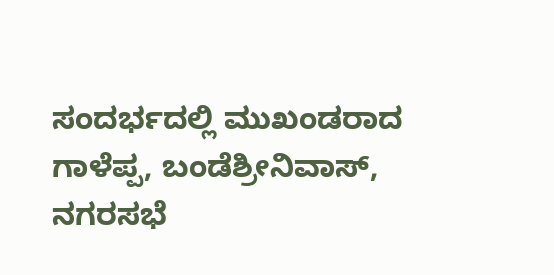ಸಂದರ್ಭದಲ್ಲಿ ಮುಖಂಡರಾದ ಗಾಳೆಪ್ಪ, ಬಂಡೆಶ್ರೀನಿವಾಸ್, ನಗರಸಭೆ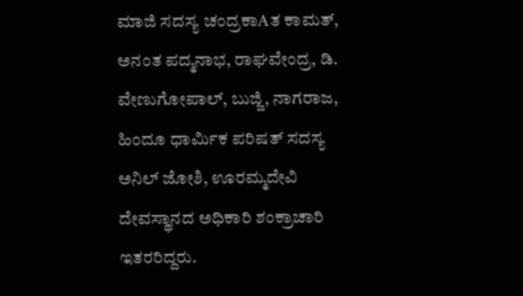ಮಾಜಿ ಸದಸ್ಯ ಚಂದ್ರಕಾAತ ಕಾಮತ್, ಅನಂತ ಪದ್ಮನಾಭ, ರಾಘವೇಂದ್ರ, ಡಿ. ವೇಣುಗೋಪಾಲ್, ಬುಜ್ಜಿ, ನಾಗರಾಜ, ಹಿಂದೂ ಧಾರ್ಮಿಕ ಪರಿಷತ್ ಸದಸ್ಯ ಅನಿಲ್ ಜೋಶಿ, ಊರಮ್ಮದೇವಿ ದೇವಸ್ಥಾನದ ಅಧಿಕಾರಿ ಶಂಕ್ರಾಚಾರಿ ಇತರರಿದ್ದರು.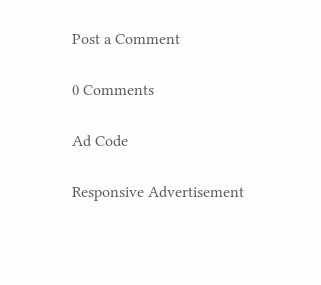Post a Comment

0 Comments

Ad Code

Responsive Advertisement